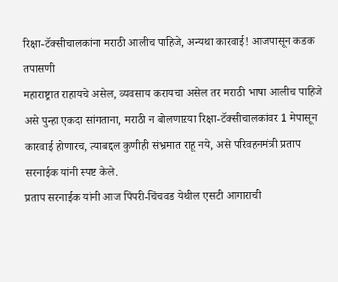रिक्षा-टॅक्सीचालकांना मराठी आलीच पाहिजे, अन्यथा कारवाई! आजपासून कडक तपासणी
महाराष्ट्रात राहायचे असेल, व्यवसाय करायचा असेल तर मराठी भाषा आलीच पाहिजे असे पुन्हा एकदा सांगताना, मराठी न बोलणाऱया रिक्षा-टॅक्सीचालकांवर 1 मेपासून कारवाई होणारच, त्याबद्दल कुणीही संभ्रमात राहू नये, असे परिवहनमंत्री प्रताप सरनाईक यांनी स्पष्ट केले.
प्रताप सरनाईक यांनी आज पिंपरी-चिंचवड येथील एसटी आगाराची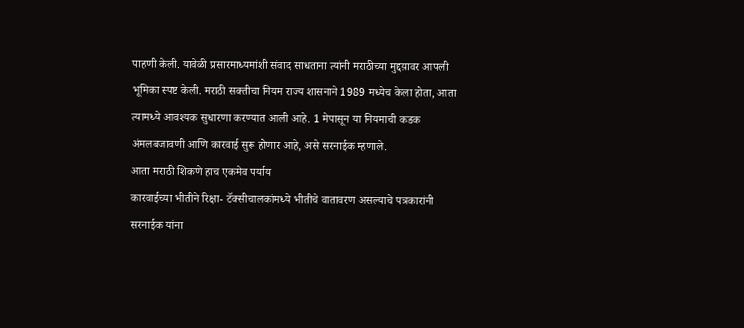पाहणी केली. यावेळी प्रसारमाध्यमांशी संवाद साधताना त्यांनी मराठीच्या मुद्दय़ावर आपली भूमिका स्पष्ट केली. मराठी सक्तीचा नियम राज्य शासनाने 1989 मध्येच केला होता, आता त्यामध्ये आवश्यक सुधारणा करण्यात आली आहे. 1 मेपासून या नियमाची कडक अंमलबजावणी आणि कारवाई सुरू होणार आहे, असे सरनाईक म्हणाले.
आता मराठी शिकणे हाच एकमेव पर्याय
कारवाईच्या भीतीने रिक्षा- टॅक्सीचालकांमध्ये भीतीचे वातावरण असल्याचे पत्रकारांनी सरनाईक यांना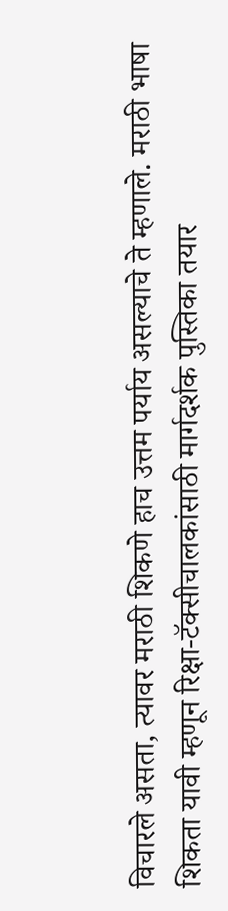विचारले असता, त्यावर मराठी शिकणे हाच उत्तम पर्याय असल्याचे ते म्हणाले. मराठी भाषा शिकता यावी म्हणून रिक्षा-टॅक्सीचालकांसाठी मार्गदर्शक पुस्तिका तयार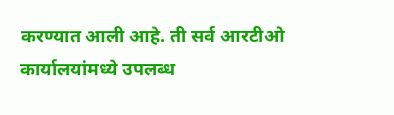करण्यात आली आहे. ती सर्व आरटीओ कार्यालयांमध्ये उपलब्ध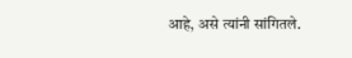आहे, असे त्यांनी सांगितले.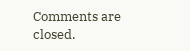Comments are closed.